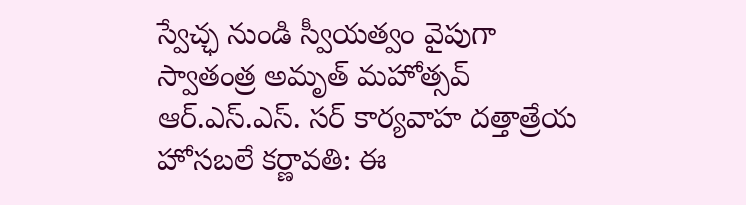స్వేచ్ఛ నుండి స్వీయత్వం వైపుగా స్వాతంత్ర అమృత్ మహోత్సవ్
ఆర్.ఎస్.ఎస్. సర్ కార్యవాహ దత్తాత్రేయ హోసబలే కర్ణావతి: ఈ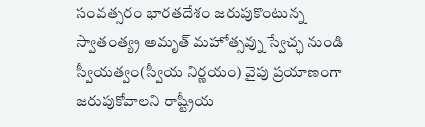సంవత్సరం భారతదేశం జరుపుకొంటున్న స్వాతంత్య్ర అమృత్ మహోత్సవ్ను స్వేచ్ఛ నుండి స్వీయత్వం(స్వీయ నిర్ణయం) వైపు ప్రయాణంగా జరుపుకోవాలని రాష్ట్రీయ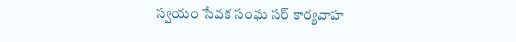స్వయం సేవక సంఘ సర్ కార్యవాహ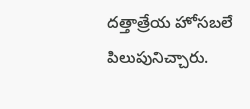దత్తాత్రేయ హోసబలే పిలుపునిచ్చారు.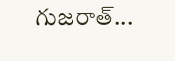గుజరాత్...